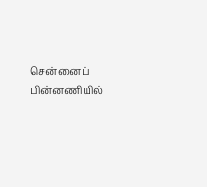சென்னைப் பின்னணியில்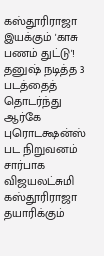கஸ்தூரிராஜா இயக்கும் 'காசு பணம் துட்டு'!
தனுஷ் நடித்த 3 படத்தைத் தொடர்ந்து ஆர்கே புரொடக்ஷன்ஸ் பட நிறுவனம் சார்பாக விஜயலட்சுமி கஸ்தூரிராஜா தயாரிக்கும்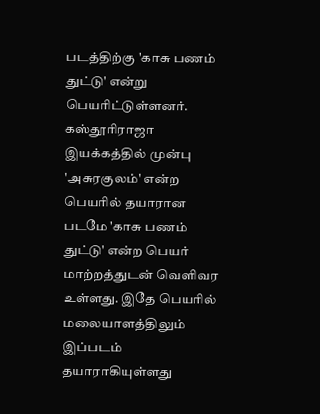படத்திற்கு 'காசு பணம் துட்டு' என்று பெயரிட்டுள்ளனர்.
கஸ்தூரிராஜா இயக்கத்தில் முன்பு 'அசுரகுலம்' என்ற பெயரில் தயாரான படமே 'காசு பணம் துட்டு' என்ற பெயர் மாற்றத்துடன் வெளிவர உள்ளது. இதே பெயரில் மலையாளத்திலும் இப்படம் தயாராகியுள்ளது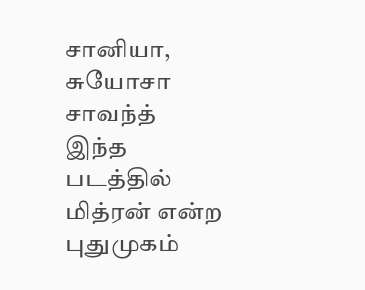சானியா, சுயோசா சாவந்த்
இந்த படத்தில் மித்ரன் என்ற புதுமுகம்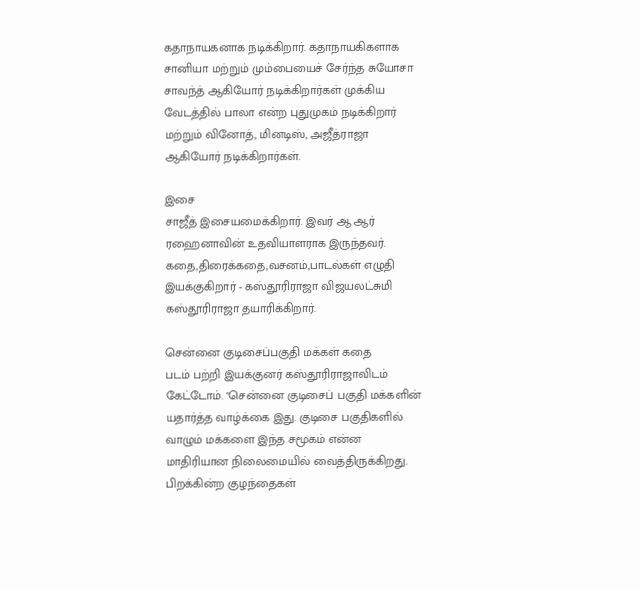கதாநாயகனாக நடிக்கிறார். கதாநாயகிகளாக சானியா மற்றும் மும்பையைச் சேர்ந்த சுயோசா சாவந்த் ஆகியோர் நடிக்கிறார்கள் முக்கிய வேடத்தில் பாலா என்ற புதுமுகம் நடிக்கிறார் மற்றும் வினோத், மினடிஸ், அஜீத்ராஜா ஆகியோர் நடிக்கிறார்கள்.

இசை
சாஜீத் இசையமைக்கிறார். இவர் ஆ ஆர் ரஹைனாவின் உதவியாளராக இருந்தவர்.
கதை,திரைக்கதை,வசனம்,பாடல்கள் எழுதி இயக்குகிறார் - கஸ்தூரிராஜா விஜயலட்சுமி கஸ்தூரிராஜா தயாரிக்கிறார்.

சென்னை குடிசைப்பகுதி மக்கள் கதை
படம் பற்றி இயக்குனர் கஸ்தூரிராஜாவிடம் கேட்டோம். "சென்னை குடிசைப் பகுதி மக்களின் யதார்த்த வாழ்க்கை இது. குடிசை பகுதிகளில் வாழும் மக்களை இந்த சமூகம் என்ன மாதிரியான நிலைமையில் வைத்திருக்கிறது. பிறக்கின்ற குழந்தைகள்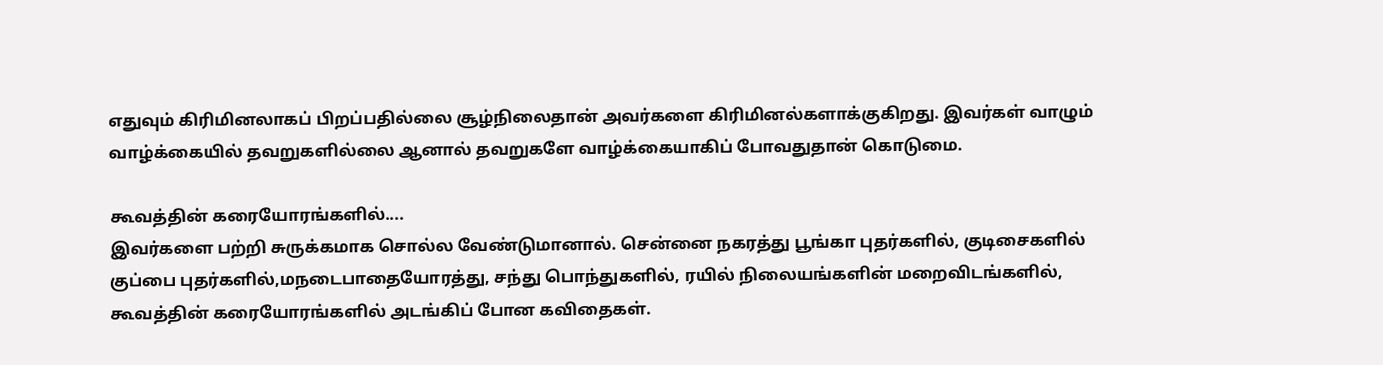எதுவும் கிரிமினலாகப் பிறப்பதில்லை சூழ்நிலைதான் அவர்களை கிரிமினல்களாக்குகிறது. இவர்கள் வாழும் வாழ்க்கையில் தவறுகளில்லை ஆனால் தவறுகளே வாழ்க்கையாகிப் போவதுதான் கொடுமை.

கூவத்தின் கரையோரங்களில்....
இவர்களை பற்றி சுருக்கமாக சொல்ல வேண்டுமானால். சென்னை நகரத்து பூங்கா புதர்களில், குடிசைகளில் குப்பை புதர்களில்,மநடைபாதையோரத்து, சந்து பொந்துகளில், ரயில் நிலையங்களின் மறைவிடங்களில், கூவத்தின் கரையோரங்களில் அடங்கிப் போன கவிதைகள்.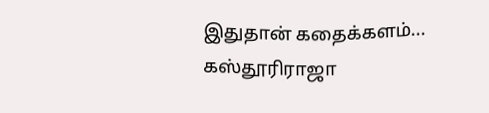இதுதான் கதைக்களம்... கஸ்தூரிராஜா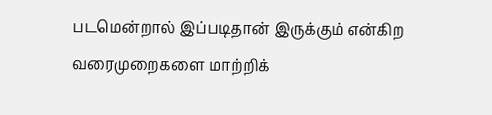படமென்றால் இப்படிதான் இருக்கும் என்கிற வரைமுறைகளை மாற்றிக்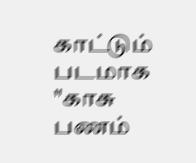காட்டும் படமாக "காசு பணம்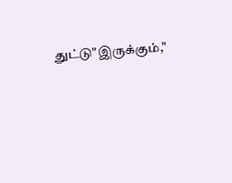துட்டு"இருக்கும்,"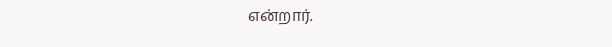என்றார்.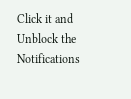Click it and Unblock the Notifications